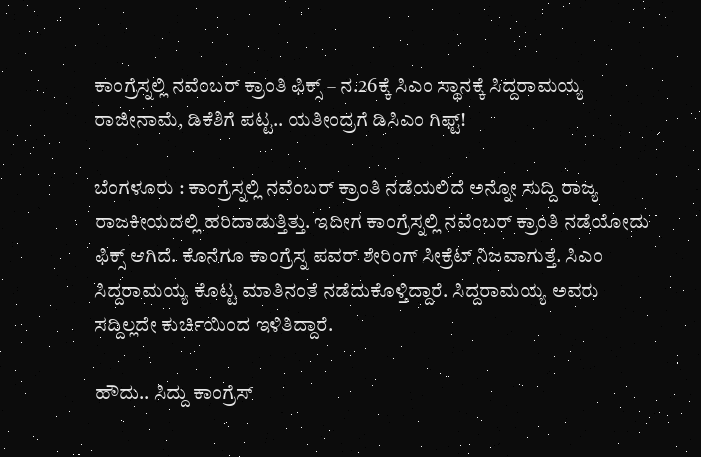ಕಾಂಗ್ರೆಸ್ನಲ್ಲಿ ನವೆಂಬರ್ ಕ್ರಾಂತಿ ಫಿಕ್ಸ್ – ನ.26ಕ್ಕೆ ಸಿಎಂ ಸ್ಥಾನಕ್ಕೆ ಸಿದ್ದರಾಮಯ್ಯ ರಾಜೀನಾಮೆ, ಡಿಕೆಶಿಗೆ ಪಟ್ಟ.. ಯತೀಂದ್ರಗೆ ಡಿಸಿಎಂ ಗಿಫ್ಟ್!

ಬೆಂಗಳೂರು : ಕಾಂಗ್ರೆಸ್ನಲ್ಲಿ ನವೆಂಬರ್ ಕ್ರಾಂತಿ ನಡೆಯಲಿದೆ ಅನ್ನೋ ಸುದ್ದಿ ರಾಜ್ಯ ರಾಜಕೀಯದಲ್ಲಿ ಹರಿದಾಡುತ್ತಿತ್ತು. ಇದೀಗ ಕಾಂಗ್ರೆಸ್ನಲ್ಲಿ ನವೆಂಬರ್ ಕ್ರಾಂತಿ ನಡೆಯೋದು ಫಿಕ್ಸ್ ಆಗಿದೆ. ಕೊನೆಗೂ ಕಾಂಗ್ರೆಸ್ನ ಪವರ್ ಶೇರಿಂಗ್ ಸೀಕ್ರೆಟ್ ನಿಜವಾಗುತ್ತೆ. ಸಿಎಂ ಸಿದ್ದರಾಮಯ್ಯ ಕೊಟ್ಟ ಮಾತಿನಂತೆ ನಡೆದುಕೊಳ್ತಿದ್ದಾರೆ. ಸಿದ್ದರಾಮಯ್ಯ ಅವರು ಸದ್ದಿಲ್ಲದೇ ಕುರ್ಚಿಯಿಂದ ಇಳಿತಿದ್ದಾರೆ.

ಹೌದು.. ಸಿದ್ದು ಕಾಂಗ್ರೆಸ್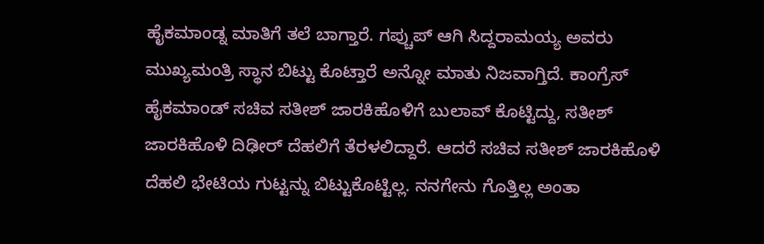ಹೈಕಮಾಂಡ್ನ ಮಾತಿಗೆ ತಲೆ ಬಾಗ್ತಾರೆ. ಗಪ್ಚುಪ್ ಆಗಿ ಸಿದ್ದರಾಮಯ್ಯ ಅವರು ಮುಖ್ಯಮಂತ್ರಿ ಸ್ಥಾನ ಬಿಟ್ಟು ಕೊಟ್ತಾರೆ ಅನ್ನೋ ಮಾತು ನಿಜವಾಗ್ತಿದೆ. ಕಾಂಗ್ರೆಸ್ ಹೈಕಮಾಂಡ್ ಸಚಿವ ಸತೀಶ್ ಜಾರಕಿಹೊಳಿಗೆ ಬುಲಾವ್ ಕೊಟ್ಟಿದ್ದು, ಸತೀಶ್ ಜಾರಕಿಹೊಳಿ ದಿಢೀರ್ ದೆಹಲಿಗೆ ತೆರಳಲಿದ್ದಾರೆ. ಆದರೆ ಸಚಿವ ಸತೀಶ್ ಜಾರಕಿಹೊಳಿ ದೆಹಲಿ ಭೇಟಿಯ ಗುಟ್ಟನ್ನು ಬಿಟ್ಟುಕೊಟ್ಟಿಲ್ಲ. ನನಗೇನು ಗೊತ್ತಿಲ್ಲ ಅಂತಾ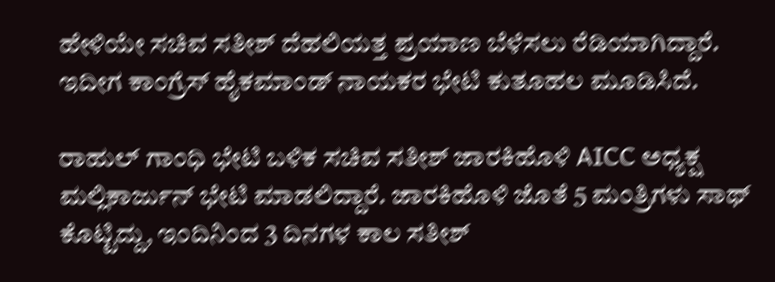ಹೇಳಿಯೇ ಸಚಿವ ಸತೀಶ್ ದೆಹಲಿಯತ್ತ ಪ್ರಯಾಣ ಬೆಳೆಸಲು ರೆಡಿಯಾಗಿದ್ದಾರೆ. ಇದೀಗ ಕಾಂಗ್ರೆಸ್ ಹೈಕಮಾಂಡ್ ನಾಯಕರ ಭೇಟಿ ಕುತೂಹಲ ಮೂಡಿಸಿದೆ.

ರಾಹುಲ್ ಗಾಂಧಿ ಭೇಟಿ ಬಳಿಕ ಸಚಿವ ಸತೀಶ್ ಜಾರಕಿಹೊಳಿ AICC ಅಧ್ಯಕ್ಷ ಮಲ್ಲಿಕಾರ್ಜುನ್ ಭೇಟಿ ಮಾಡಲಿದ್ದಾರೆ. ಜಾರಕಿಹೊಳಿ ಜೊತೆ 5 ಮಂತ್ರಿಗಳು ಸಾಥ್ ಕೊಟ್ಟಿದ್ದು, ಇಂದಿನಿಂದ 3 ದಿನಗಳ ಕಾಲ ಸತೀಶ್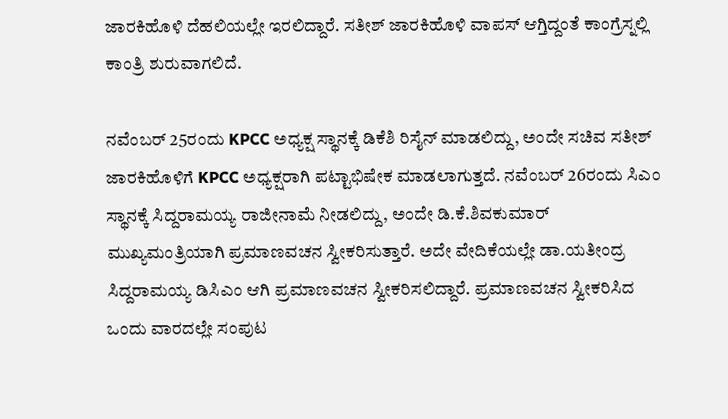ಜಾರಕಿಹೊಳಿ ದೆಹಲಿಯಲ್ಲೇ ಇರಲಿದ್ದಾರೆ. ಸತೀಶ್ ಜಾರಕಿಹೊಳಿ ವಾಪಸ್ ಆಗ್ತಿದ್ದಂತೆ ಕಾಂಗ್ರೆಸ್ನಲ್ಲಿ ಕಾಂತ್ರಿ ಶುರುವಾಗಲಿದೆ.

ನವೆಂಬರ್ 25ರಂದು KPCC ಅಧ್ಯಕ್ಷ ಸ್ಥಾನಕ್ಕೆ ಡಿಕೆಶಿ ರಿಸೈನ್ ಮಾಡಲಿದ್ದು, ಅಂದೇ ಸಚಿವ ಸತೀಶ್ ಜಾರಕಿಹೊಳಿಗೆ KPCC ಅಧ್ಯಕ್ಷರಾಗಿ ಪಟ್ಟಾಭಿಷೇಕ ಮಾಡಲಾಗುತ್ತದೆ. ನವೆಂಬರ್ 26ರಂದು ಸಿಎಂ ಸ್ಥಾನಕ್ಕೆ ಸಿದ್ದರಾಮಯ್ಯ ರಾಜೀನಾಮೆ ನೀಡಲಿದ್ದು, ಅಂದೇ ಡಿ.ಕೆ.ಶಿವಕುಮಾರ್ ಮುಖ್ಯಮಂತ್ರಿಯಾಗಿ ಪ್ರಮಾಣವಚನ ಸ್ವೀಕರಿಸುತ್ತಾರೆ. ಅದೇ ವೇದಿಕೆಯಲ್ಲೇ ಡಾ.ಯತೀಂದ್ರ ಸಿದ್ದರಾಮಯ್ಯ ಡಿಸಿಎಂ ಆಗಿ ಪ್ರಮಾಣವಚನ ಸ್ವೀಕರಿಸಲಿದ್ದಾರೆ. ಪ್ರಮಾಣವಚನ ಸ್ವೀಕರಿಸಿದ ಒಂದು ವಾರದಲ್ಲೇ ಸಂಪುಟ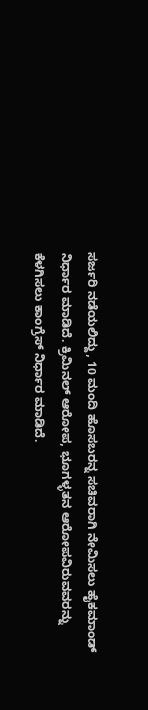ಸರ್ಜರಿ ನಡೆಯಲಿದ್ದು, 10 ಮಂದಿ ಹೊಸಬರನ್ನ ಸಚಿವರಾಗಿ ನೇಮಿಸಲು ಹೈಕಮಾಂಡ್ ನಿರ್ಧಾರ ಮಾಡಿದೆ. ಕ್ರಿಮಿನಲ್ ಆರೋಪ, ಭೂಗಳ್ಳತನ ಆರೋಪವಿರುವವರನ್ನು ಕೆಳಗಿಸಲು ಕಾಂಗ್ರೆಸ್ ನಿರ್ಧಾರ ಮಾಡಿದೆ.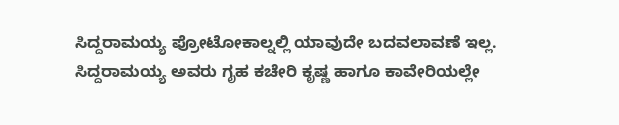ಸಿದ್ದರಾಮಯ್ಯ ಪ್ರೋಟೋಕಾಲ್ನಲ್ಲಿ ಯಾವುದೇ ಬದವಲಾವಣೆ ಇಲ್ಲ. ಸಿದ್ದರಾಮಯ್ಯ ಅವರು ಗೃಹ ಕಚೇರಿ ಕೃಷ್ಣ ಹಾಗೂ ಕಾವೇರಿಯಲ್ಲೇ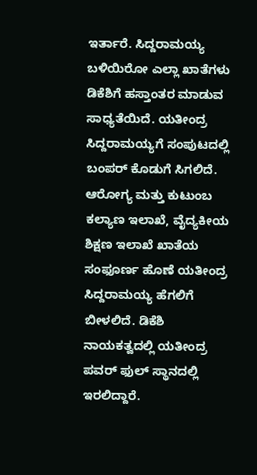ಇರ್ತಾರೆ. ಸಿದ್ದರಾಮಯ್ಯ ಬಳಿಯಿರೋ ಎಲ್ಲಾ ಖಾತೆಗಳು ಡಿಕೆಶಿಗೆ ಹಸ್ತಾಂತರ ಮಾಡುವ ಸಾಧ್ಯತೆಯಿದೆ. ಯತೀಂದ್ರ ಸಿದ್ದರಾಮಯ್ಯಗೆ ಸಂಪುಟದಲ್ಲಿ ಬಂಪರ್ ಕೊಡುಗೆ ಸಿಗಲಿದೆ. ಆರೋಗ್ಯ ಮತ್ತು ಕುಟುಂಬ ಕಲ್ಯಾಣ ಇಲಾಖೆ, ವೈದ್ಯಕೀಯ ಶಿಕ್ಷಣ ಇಲಾಖೆ ಖಾತೆಯ ಸಂಫೂರ್ಣ ಹೊಣೆ ಯತೀಂದ್ರ ಸಿದ್ದರಾಮಯ್ಯ ಹೆಗಲಿಗೆ ಬೀಳಲಿದೆ. ಡಿಕೆಶಿ ನಾಯಕತ್ವದಲ್ಲಿ ಯತೀಂದ್ರ ಪವರ್ ಫುಲ್ ಸ್ಥಾನದಲ್ಲಿ ಇರಲಿದ್ದಾರೆ.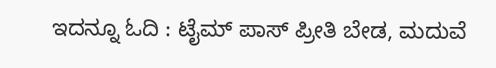ಇದನ್ನೂ ಓದಿ : ಟೈಮ್ ಪಾಸ್ ಪ್ರೀತಿ ಬೇಡ, ಮದುವೆ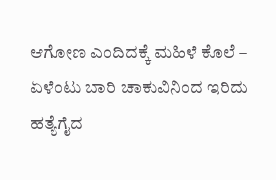ಆಗೋಣ ಎಂದಿದಕ್ಕೆ ಮಹಿಳೆ ಕೊಲೆ – ಏಳೆಂಟು ಬಾರಿ ಚಾಕುವಿನಿಂದ ಇರಿದು ಹತ್ಯೆಗೈದ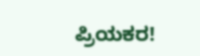ಪ್ರಿಯಕರ!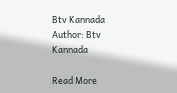Btv Kannada
Author: Btv Kannada

Read More